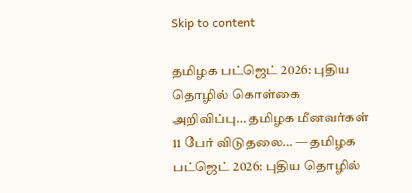Skip to content

தமிழக பட்ஜெட் 2026: புதிய தொழில் கொள்கை அறிவிப்பு… தமிழக மீனவர்கள் 11 பேர் விடுதலை… — தமிழக பட்ஜெட் 2026: புதிய தொழில்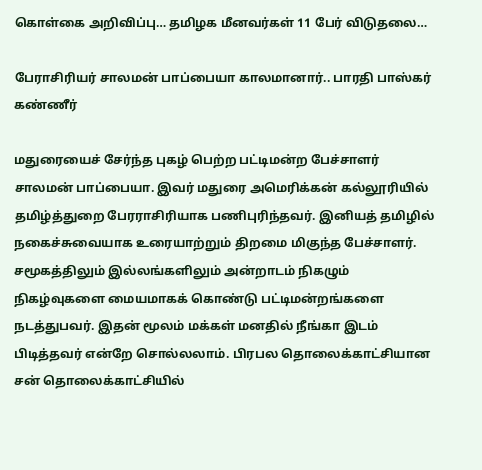கொள்கை அறிவிப்பு… தமிழக மீனவர்கள் 11 பேர் விடுதலை…

பேராசிரியர் சாலமன் பாப்பையா காலமானார்.. பாரதி பாஸ்கர் கண்ணீர்

மதுரையைச் சேர்ந்த புகழ் பெற்ற பட்டிமன்ற பேச்சாளர் சாலமன் பாப்பையா. இவர் மதுரை அமெரிக்கன் கல்லூரியில் தமிழ்த்துறை பேரராசிரியாக பணிபுரிந்தவர். இனியத் தமிழில் நகைச்சுவையாக உரையாற்றும் திறமை மிகுந்த பேச்சாளர். சமூகத்திலும் இல்லங்களிலும் அன்றாடம் நிகழும் நிகழ்வுகளை மையமாகக் கொண்டு பட்டிமன்றங்களை நடத்துபவர். இதன் மூலம் மக்கள் மனதில் நீங்கா இடம் பிடித்தவர் என்றே சொல்லலாம். பிரபல தொலைக்காட்சியான சன் தொலைக்காட்சியில்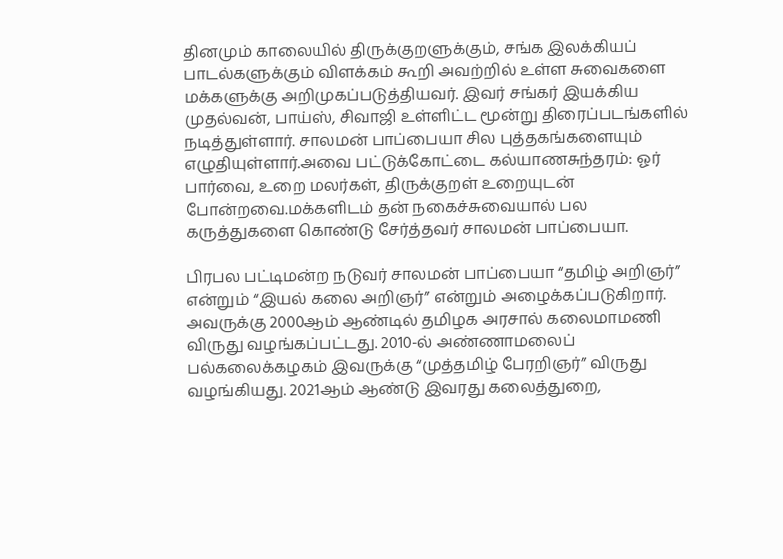தினமும் காலையில் திருக்குறளுக்கும், சங்க இலக்கியப் பாடல்களுக்கும் விளக்கம் கூறி அவற்றில் உள்ள சுவைகளை மக்களுக்கு அறிமுகப்படுத்தியவர். இவர் சங்கர் இயக்கிய முதல்வன், பாய்ஸ், சிவாஜி உள்ளிட்ட மூன்று திரைப்படங்களில் நடித்துள்ளார். சாலமன் பாப்பையா சில புத்தகங்களையும் எழுதியுள்ளார்.அவை பட்டுக்கோட்டை கல்யாணசுந்தரம்: ஓர் பார்வை, உறை மலர்கள், திருக்குறள் உறையுடன் போன்றவை.மக்களிடம் தன் நகைச்சுவையால் பல கருத்துகளை கொண்டு சேர்த்தவர் சாலமன் பாப்பையா.

பிரபல பட்டிமன்ற நடுவர் சாலமன் பாப்பையா “தமிழ் அறிஞர்” என்றும் “இயல் கலை அறிஞர்” என்றும் அழைக்கப்படுகிறார். அவருக்கு 2000ஆம் ஆண்டில் தமிழக அரசால் கலைமாமணி விருது வழங்கப்பட்டது. 2010-ல் அண்ணாமலைப் பல்கலைக்கழகம் இவருக்கு “முத்தமிழ் பேரறிஞர்” விருது வழங்கியது. 2021ஆம் ஆண்டு இவரது கலைத்துறை,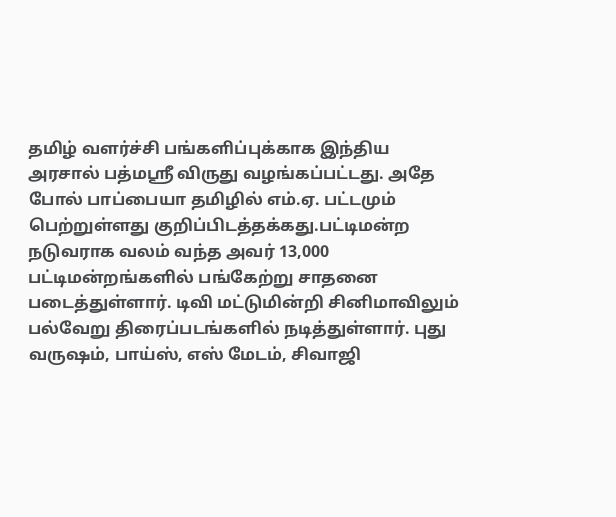தமிழ் வளர்ச்சி பங்களிப்புக்காக இந்திய அரசால் பத்மஸ்ரீ விருது வழங்கப்பட்டது. அதே போல் பாப்பையா தமிழில் எம்.ஏ. பட்டமும் பெற்றுள்ளது குறிப்பிடத்தக்கது.பட்டிமன்ற நடுவராக வலம் வந்த அவர் 13,000 பட்டிமன்றங்களில் பங்கேற்று சாதனை படைத்துள்ளார். டிவி மட்டுமின்றி சினிமாவிலும் பல்வேறு திரைப்படங்களில் நடித்துள்ளார். புது வருஷம், பாய்ஸ், எஸ் மேடம், சிவாஜி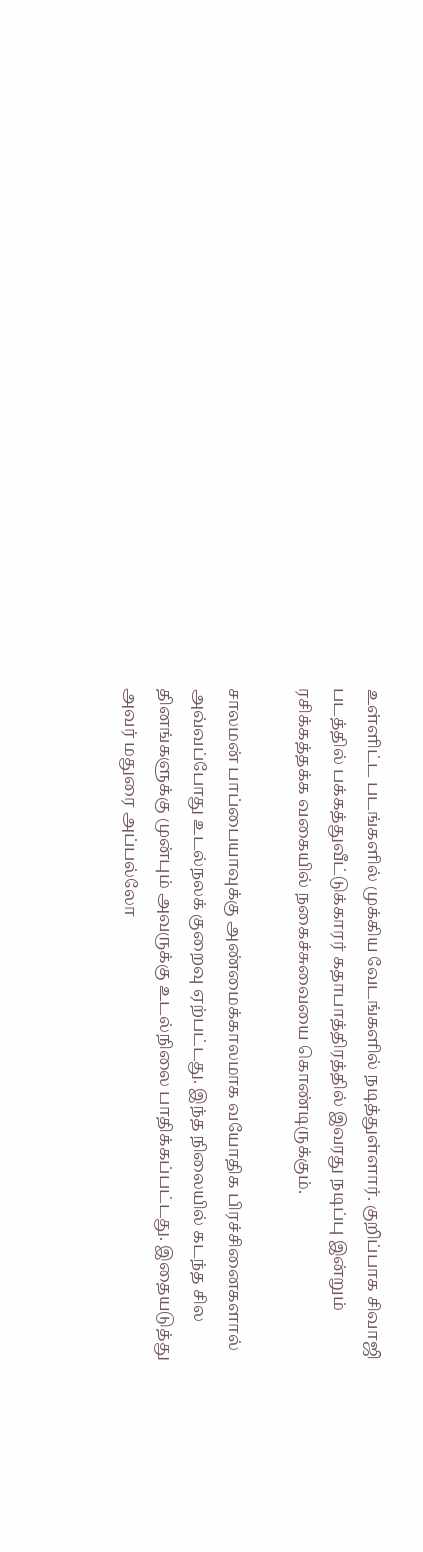உள்ளிட்ட படங்களில் முக்கிய வேடங்களில் நடித்துள்ளார். குறிப்பாக சிவாஜி படத்தில் பக்கத்துவீட்டுக்காரர் கதாபாத்திரத்தில் இவரது நடிப்பு இன்றும் ரசிக்கத்தக்க வகையில் நகைச்சுவையை கொண்டிருக்கும்.

சாலமன் பாப்பையாவுக்கு அண்மைக்காலமாக வயோதிக பிரச்சினைகளால் அவ்வப்போது உடல்நலக் குறைவு ஏற்பட்டது. இந்த நிலையில் கடந்த சில தினங்களுக்கு முன்பும் அவருக்கு உடல்நிலை பாதிக்கப்பட்டது. இதையடுத்து அவர் மதுரை அப்பல்லோ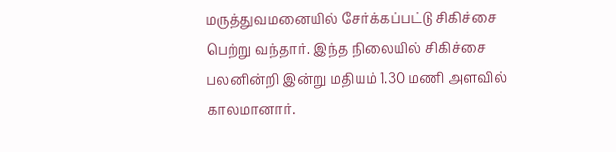மருத்துவமனையில் சேர்க்கப்பட்டு சிகிச்சை பெற்று வந்தார். இந்த நிலையில் சிகிச்சை பலனின்றி இன்று மதியம் 1.30 மணி அளவில் காலமானார்.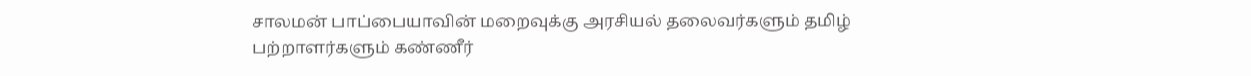சாலமன் பாப்பையாவின் மறைவுக்கு அரசியல் தலைவர்களும் தமிழ் பற்றாளர்களும் கண்ணீர்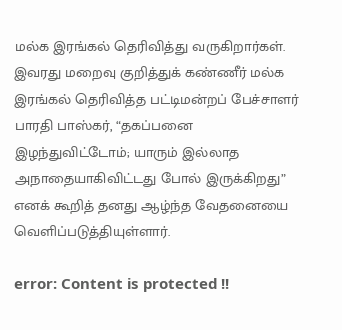மல்க இரங்கல் தெரிவித்து வருகிறார்கள். இவரது மறைவு குறித்துக் கண்ணீர் மல்க இரங்கல் தெரிவித்த பட்டிமன்றப் பேச்சாளர் பாரதி பாஸ்கர், “தகப்பனை இழந்துவிட்டோம்; யாரும் இல்லாத அநாதையாகிவிட்டது போல் இருக்கிறது” எனக் கூறித் தனது ஆழ்ந்த வேதனையை வெளிப்படுத்தியுள்ளார்.

error: Content is protected !!